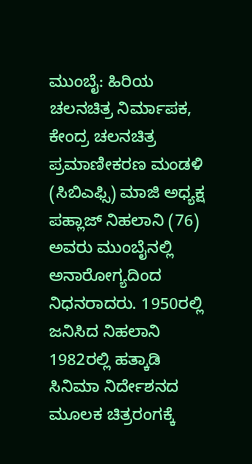ಮುಂಬೈ: ಹಿರಿಯ ಚಲನಚಿತ್ರ ನಿರ್ಮಾಪಕ, ಕೇಂದ್ರ ಚಲನಚಿತ್ರ ಪ್ರಮಾಣೀಕರಣ ಮಂಡಳಿ (ಸಿಬಿಎಫ್ಸಿ) ಮಾಜಿ ಅಧ್ಯಕ್ಷ ಪಹ್ಲಾಜ್ ನಿಹಲಾನಿ (76) ಅವರು ಮುಂಬೈನಲ್ಲಿ ಅನಾರೋಗ್ಯದಿಂದ ನಿಧನರಾದರು. 1950ರಲ್ಲಿ ಜನಿಸಿದ ನಿಹಲಾನಿ 1982ರಲ್ಲಿ ಹತ್ಕಾಡಿ ಸಿನಿಮಾ ನಿರ್ದೇಶನದ ಮೂಲಕ ಚಿತ್ರರಂಗಕ್ಕೆ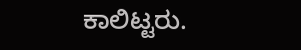ಕಾಲಿಟ್ಟರು.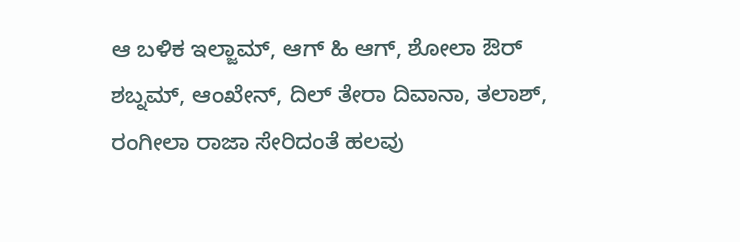ಆ ಬಳಿಕ ಇಲ್ಜಾಮ್, ಆಗ್ ಹಿ ಆಗ್, ಶೋಲಾ ಔರ್ ಶಬ್ನಮ್, ಆಂಖೇನ್, ದಿಲ್ ತೇರಾ ದಿವಾನಾ, ತಲಾಶ್, ರಂಗೀಲಾ ರಾಜಾ ಸೇರಿದಂತೆ ಹಲವು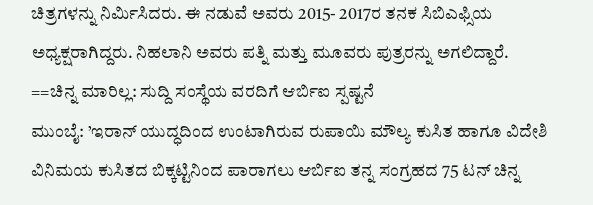ಚಿತ್ರಗಳನ್ನು ನಿರ್ಮಿಸಿದರು. ಈ ನಡುವೆ ಅವರು 2015- 2017ರ ತನಕ ಸಿಬಿಎಫ್ಸಿಯ ಅಧ್ಯಕ್ಷರಾಗಿದ್ದರು. ನಿಹಲಾನಿ ಅವರು ಪತ್ನಿ ಮತ್ತು ಮೂವರು ಪುತ್ರರನ್ನು ಅಗಲಿದ್ದಾರೆ.
==ಚಿನ್ನ ಮಾರಿಲ್ಲ: ಸುದ್ದಿ ಸಂಸ್ಥೆಯ ವರದಿಗೆ ಆರ್ಬಿಐ ಸ್ಪಷ್ಟನೆ
ಮುಂಬೈ: ’ಇರಾನ್ ಯುದ್ಧದಿಂದ ಉಂಟಾಗಿರುವ ರುಪಾಯಿ ಮೌಲ್ಯ ಕುಸಿತ ಹಾಗೂ ವಿದೇಶಿ ವಿನಿಮಯ ಕುಸಿತದ ಬಿಕ್ಕಟ್ಟಿನಿಂದ ಪಾರಾಗಲು ಆರ್ಬಿಐ ತನ್ನ ಸಂಗ್ರಹದ 75 ಟನ್ ಚಿನ್ನ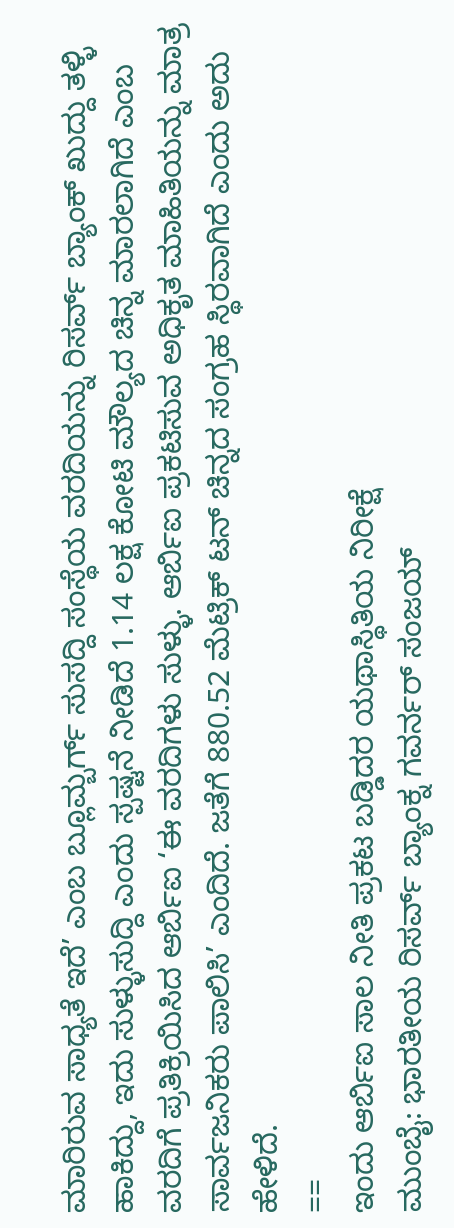ಮಾರಿರುವ ಸಾಧ್ಯತೆ ಇದೆ’ ಎಂಬ ಬ್ಲೂಮ್ಬರ್ಗ್ ಸುಸದ್ದಿ ಸಂಸ್ಥೆಯ ವರದಿಯನ್ನು ರಿಸರ್ವ್ ಬ್ಯಾಂಕ್ ಖುದ್ದು ತಳ್ಳಿ ಹಾಕಿದ್ದು, ಇದು ಸುಳ್ಳುಸುದ್ದಿ ಎಂದು ಸ್ಪಷ್ಟನೆ ನೀಡಿದೆ 1.14 ಲಕ್ಷ ಕೋಟಿ ಮೌಲ್ಯದ ಚಿನ್ನ ಮಾರಲಾಗಿದೆ ಎಂಬ ವರದಿಗೆ ಪ್ರತಿಕ್ರಿಯಿಸಿದ ಆರ್ಬಿಐ ‘ಈ ವರದಿಗಳು ಸುಳ್ಳು. ಆರ್ಬಿಐ ಪ್ರಕಟಿಸುವ ಅಧಿಕೃತ ಮಾಹಿತಿಯನ್ನು ಮಾತ್ರ ಸಾರ್ವಜನಿಕರು ಪಾಲಿಸಿ’ ಎಂದಿದೆ. ಜತೆಗೆ 880.52 ಮೆಟ್ರಿಕ್ ಟನ್ ಚಿನ್ನದ ಸಂಗ್ರಹ ಸ್ಥಿರವಾಗಿದೆ ಎಂದು ಅದು ಹೇಳಿದೆ.
==
ಇಂದು ಆರ್ಬಿಐ ಸಾಲ ನೀತಿ ಪ್ರಕಟ ಬಡ್ಡಿದರ ಯಥಾಸ್ಥಿತಿಯ ನಿರೀಕ್ಷೆ
ಮುಂಬೈ: ಭಾರತೀಯ ರಿಸರ್ವ್ ಬ್ಯಾಂಕ್ನ ಗವರ್ನರ್ ಸಂಜಯ್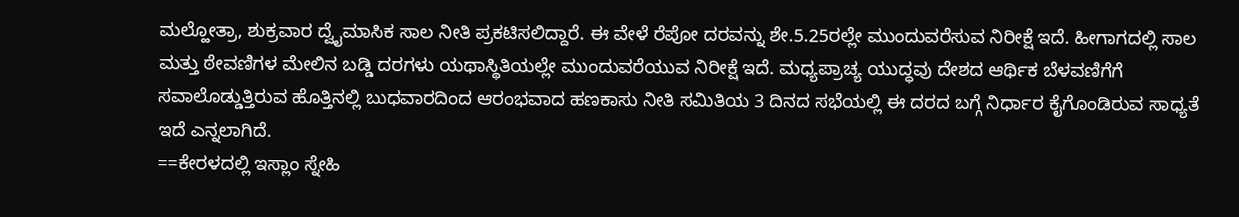ಮಲ್ಹೋತ್ರಾ, ಶುಕ್ರವಾರ ದ್ವೈಮಾಸಿಕ ಸಾಲ ನೀತಿ ಪ್ರಕಟಿಸಲಿದ್ದಾರೆ. ಈ ವೇಳೆ ರೆಪೋ ದರವನ್ನು ಶೇ.5.25ರಲ್ಲೇ ಮುಂದುವರೆಸುವ ನಿರೀಕ್ಷೆ ಇದೆ. ಹೀಗಾಗದಲ್ಲಿ ಸಾಲ ಮತ್ತು ಠೇವಣಿಗಳ ಮೇಲಿನ ಬಡ್ಡಿ ದರಗಳು ಯಥಾಸ್ಥಿತಿಯಲ್ಲೇ ಮುಂದುವರೆಯುವ ನಿರೀಕ್ಷೆ ಇದೆ. ಮಧ್ಯಪ್ರಾಚ್ಯ ಯುದ್ಧವು ದೇಶದ ಆರ್ಥಿಕ ಬೆಳವಣಿಗೆಗೆ ಸವಾಲೊಡ್ಡುತ್ತಿರುವ ಹೊತ್ತಿನಲ್ಲಿ ಬುಧವಾರದಿಂದ ಆರಂಭವಾದ ಹಣಕಾಸು ನೀತಿ ಸಮಿತಿಯ 3 ದಿನದ ಸಭೆಯಲ್ಲಿ ಈ ದರದ ಬಗ್ಗೆ ನಿರ್ಧಾರ ಕೈಗೊಂಡಿರುವ ಸಾಧ್ಯತೆ ಇದೆ ಎನ್ನಲಾಗಿದೆ.
==ಕೇರಳದಲ್ಲಿ ಇಸ್ಲಾಂ ಸ್ನೇಹಿ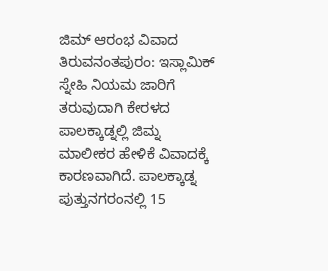ಜಿಮ್ ಆರಂಭ ವಿವಾದ
ತಿರುವನಂತಪುರಂ: ಇಸ್ಲಾಮಿಕ್ ಸ್ನೇಹಿ ನಿಯಮ ಜಾರಿಗೆ ತರುವುದಾಗಿ ಕೇರಳದ ಪಾಲಕ್ಕಾಡ್ನಲ್ಲಿ ಜಿಮ್ನ ಮಾಲೀಕರ ಹೇಳಿಕೆ ವಿವಾದಕ್ಕೆ ಕಾರಣವಾಗಿದೆ. ಪಾಲಕ್ಕಾಡ್ನ ಪುತ್ತುನಗರಂನಲ್ಲಿ 15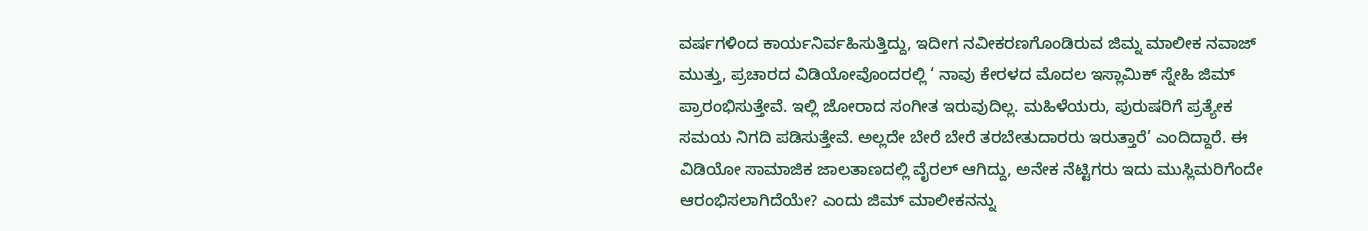ವರ್ಷಗಳಿಂದ ಕಾರ್ಯನಿರ್ವಹಿಸುತ್ತಿದ್ದು, ಇದೀಗ ನವೀಕರಣಗೊಂಡಿರುವ ಜಿಮ್ನ ಮಾಲೀಕ ನವಾಜ್ ಮುತ್ತು, ಪ್ರಚಾರದ ವಿಡಿಯೋವೊಂದರಲ್ಲಿ ‘ ನಾವು ಕೇರಳದ ಮೊದಲ ಇಸ್ಲಾಮಿಕ್ ಸ್ನೇಹಿ ಜಿಮ್ ಪ್ರಾರಂಭಿಸುತ್ತೇವೆ. ಇಲ್ಲಿ ಜೋರಾದ ಸಂಗೀತ ಇರುವುದಿಲ್ಲ. ಮಹಿಳೆಯರು, ಪುರುಷರಿಗೆ ಪ್ರತ್ಯೇಕ ಸಮಯ ನಿಗದಿ ಪಡಿಸುತ್ತೇವೆ. ಅಲ್ಲದೇ ಬೇರೆ ಬೇರೆ ತರಬೇತುದಾರರು ಇರುತ್ತಾರೆ’ ಎಂದಿದ್ದಾರೆ. ಈ ವಿಡಿಯೋ ಸಾಮಾಜಿಕ ಜಾಲತಾಣದಲ್ಲಿ ವೈರಲ್ ಆಗಿದ್ದು, ಅನೇಕ ನೆಟ್ಟಿಗರು ಇದು ಮುಸ್ಲಿಮರಿಗೆಂದೇ ಆರಂಭಿಸಲಾಗಿದೆಯೇ? ಎಂದು ಜಿಮ್ ಮಾಲೀಕನನ್ನು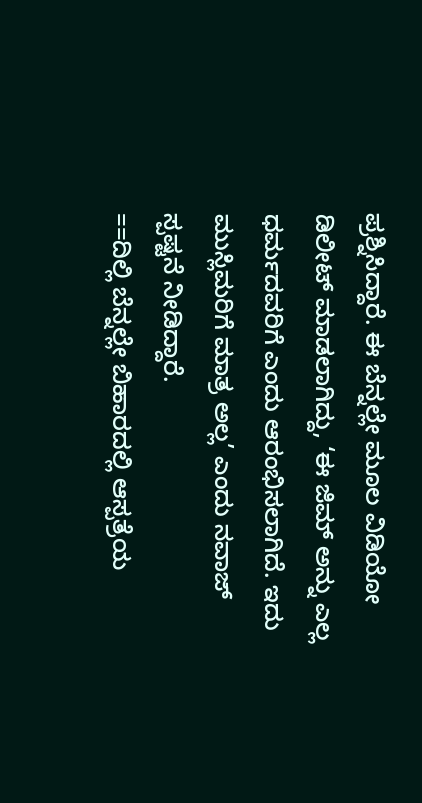ಪ್ರಶ್ನಿಸಿದ್ದಾರೆ. ಈ ಬೆನ್ನಲ್ಲೇ ಮೂಲ ವಿಡಿಯೋ ಡಿಲೀಟ್ ಮಾಡಲಾಗಿದ್ದು, ‘ಈ ಜಿಮ್ ಅನ್ನು ಎಲ್ಲ ಧರ್ಮದವರಿಗೆ ಎಂದು ಆರಂಭಿಸಲಾಗಿದೆ. ಇದು ಮುಸ್ಲಿಮರಿಗೆ ಮಾತ್ರ ಅಲ್ಲ’ ಎಂದು ನವಾಜ್ ಸ್ಪಷ್ಟನೆ ನೀಡಿದ್ದಾರೆ.
==ದಿಲ್ಲಿ ಬೆನ್ನಲ್ಲೇ ಬಿಹಾರದಲ್ಲಿ ಆಸ್ಪತ್ರೆಯ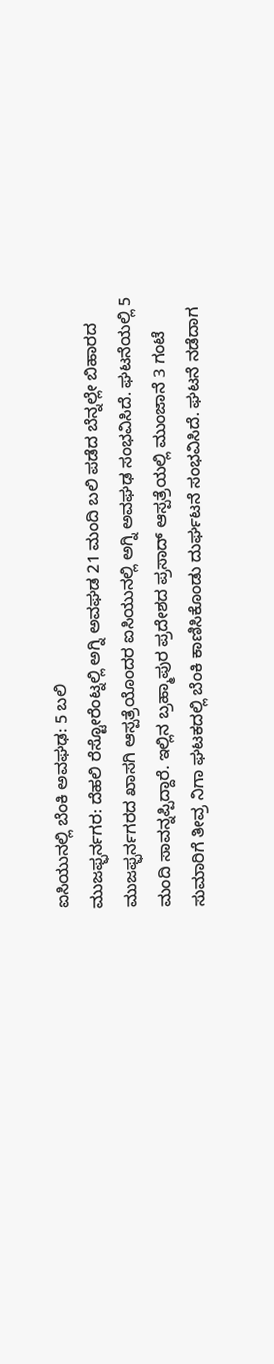ಐಸಿಯುನಲ್ಲಿ ಬೆಂಕಿ ಅವಘಢ: 5 ಬಲಿ
ಮುಜಫ್ಫರ್ನಗರ: ದೆಹಲಿ ರೆಸ್ಟೋರೆಂಟ್ನಲ್ಲಿ ಅಗ್ನಿ ಅವಘಡ 21 ಮಂದಿ ಬಲಿ ಪಡೆದ ಬೆನ್ನಲ್ಲೇ ಬಿಹಾರದ ಮುಜಫ್ಫರ್ನಗರದ ಖಾಸಗಿ ಆಸ್ಪತ್ರೆಯೊಂದರ ಐಸಿಯುನಲ್ಲಿ ಅಗ್ನಿ ಅವಘಢ ಸಂಭವಿಸಿದೆ. ಘಟನೆಯಲ್ಲಿ 5 ಮಂದಿ ಸಾವನ್ನಪ್ಪಿದ್ದಾರೆ. ಇಲ್ಲಿನ ಬ್ರಹ್ಮಾಪುರ ಪ್ರದೇಶದ ಪ್ರಸಾದ್ ಆಸ್ಪತ್ರೆಯಲ್ಲಿ ಮುಂಜಾನೆ 3 ಗಂಟೆ ಸುಮಾರಿಗೆ ತೀವ್ರ ನಿಗಾ ಘಟಕದಲ್ಲಿ ಬೆಂಕಿ ಕಾಣಿಸಿಕೊಂಡು ದುರ್ಘಟನೆ ಸಂಭವಿಸಿದೆ. ಘಟನೆ ನಡೆದಾಗ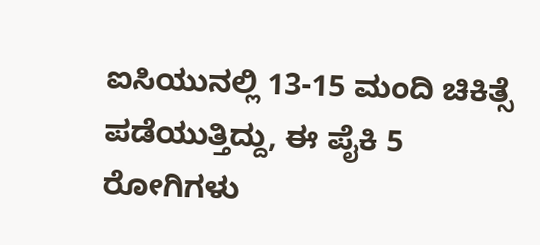ಐಸಿಯುನಲ್ಲಿ 13-15 ಮಂದಿ ಚಿಕಿತ್ಸೆ ಪಡೆಯುತ್ತಿದ್ದು, ಈ ಪೈಕಿ 5 ರೋಗಿಗಳು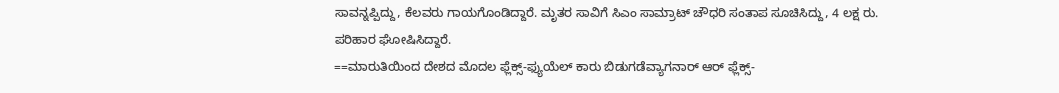ಸಾವನ್ನಪ್ಪಿದ್ದು, ಕೆಲವರು ಗಾಯಗೊಂಡಿದ್ದಾರೆ. ಮೃತರ ಸಾವಿಗೆ ಸಿಎಂ ಸಾಮ್ರಾಟ್ ಚೌಧರಿ ಸಂತಾಪ ಸೂಚಿಸಿದ್ದು, 4 ಲಕ್ಷ ರು. ಪರಿಹಾರ ಘೋಷಿಸಿದ್ದಾರೆ.
==ಮಾರುತಿಯಿಂದ ದೇಶದ ಮೊದಲ ಫ್ಲೆಕ್ಸ್-ಫ್ಯುಯೆಲ್ ಕಾರು ಬಿಡುಗಡೆವ್ಯಾಗನಾರ್ ಆರ್ ಫ್ಲೆಕ್ಸ್-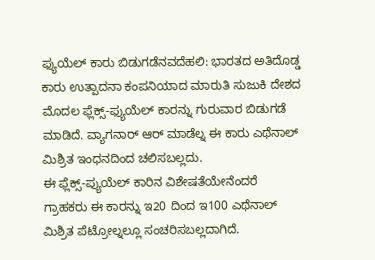ಫ್ಯುಯೆಲ್ ಕಾರು ಬಿಡುಗಡೆನವದೆಹಲಿ: ಭಾರತದ ಅತಿದೊಡ್ಡ ಕಾರು ಉತ್ಪಾದನಾ ಕಂಪನಿಯಾದ ಮಾರುತಿ ಸುಜುಕಿ ದೇಶದ ಮೊದಲ ಫ್ಲೆಕ್ಸ್-ಫ್ಯುಯೆಲ್ ಕಾರನ್ನು ಗುರುವಾರ ಬಿಡುಗಡೆ ಮಾಡಿದೆ. ವ್ಯಾಗನಾರ್ ಆರ್ ಮಾಡೆಲ್ನ ಈ ಕಾರು ಎಥೆನಾಲ್ ಮಿಶ್ರಿತ ಇಂಧನದಿಂದ ಚಲಿಸಬಲ್ಲದು.
ಈ ಫ್ಲೆಕ್ಸ್-ಪ್ಯುಯೆಲ್ ಕಾರಿನ ವಿಶೇಷತೆಯೇನೆಂದರೆ ಗ್ರಾಹಕರು ಈ ಕಾರನ್ನು ಇ20 ದಿಂದ ಇ100 ಎಥೆನಾಲ್ ಮಿಶ್ರಿತ ಪೆಟ್ರೋಲ್ನಲ್ಲೂ ಸಂಚರಿಸಬಲ್ಲದಾಗಿದೆ.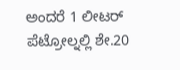ಅಂದರೆ 1 ಲೀಟರ್ ಪೆಟ್ರೋಲ್ನಲ್ಲಿ ಶೇ.20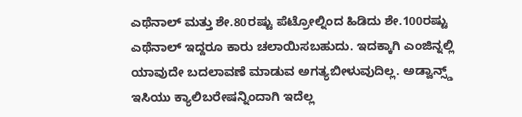ಎಥೆನಾಲ್ ಮತ್ತು ಶೇ.80ರಷ್ಟು ಪೆಟ್ರೋಲ್ನಿಂದ ಹಿಡಿದು ಶೇ.100ರಷ್ಟು ಎಥೆನಾಲ್ ಇದ್ದರೂ ಕಾರು ಚಲಾಯಿಸಬಹುದು. ಇದಕ್ಕಾಗಿ ಎಂಜಿನ್ನಲ್ಲಿ ಯಾವುದೇ ಬದಲಾವಣೆ ಮಾಡುವ ಅಗತ್ಯಬೀಳುವುದಿಲ್ಲ. ಅಡ್ವಾನ್ಸ್ಡ್ ಇಸಿಯು ಕ್ಯಾಲಿಬರೇಷನ್ನಿಂದಾಗಿ ಇದೆಲ್ಲ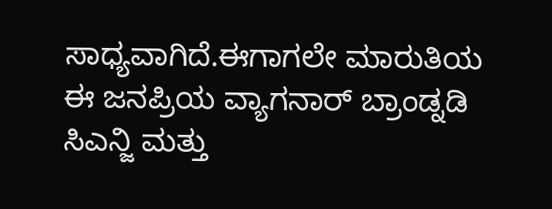ಸಾಧ್ಯವಾಗಿದೆ.ಈಗಾಗಲೇ ಮಾರುತಿಯ ಈ ಜನಪ್ರಿಯ ವ್ಯಾಗನಾರ್ ಬ್ರಾಂಡ್ನಡಿ ಸಿಎನ್ಜಿ ಮತ್ತು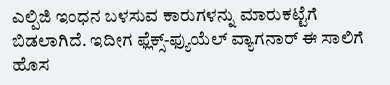ಎಲ್ಪಿಜಿ ಇಂಧನ ಬಳಸುವ ಕಾರುಗಳನ್ನು ಮಾರುಕಟ್ಟೆಗೆ ಬಿಡಲಾಗಿದೆ. ಇದೀಗ ಫ್ಲೆಕ್ಸ್-ಫ್ಯುಯೆಲ್ ವ್ಯಾಗನಾರ್ ಈ ಸಾಲಿಗೆ ಹೊಸ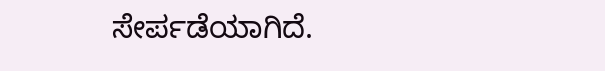ಸೇರ್ಪಡೆಯಾಗಿದೆ.